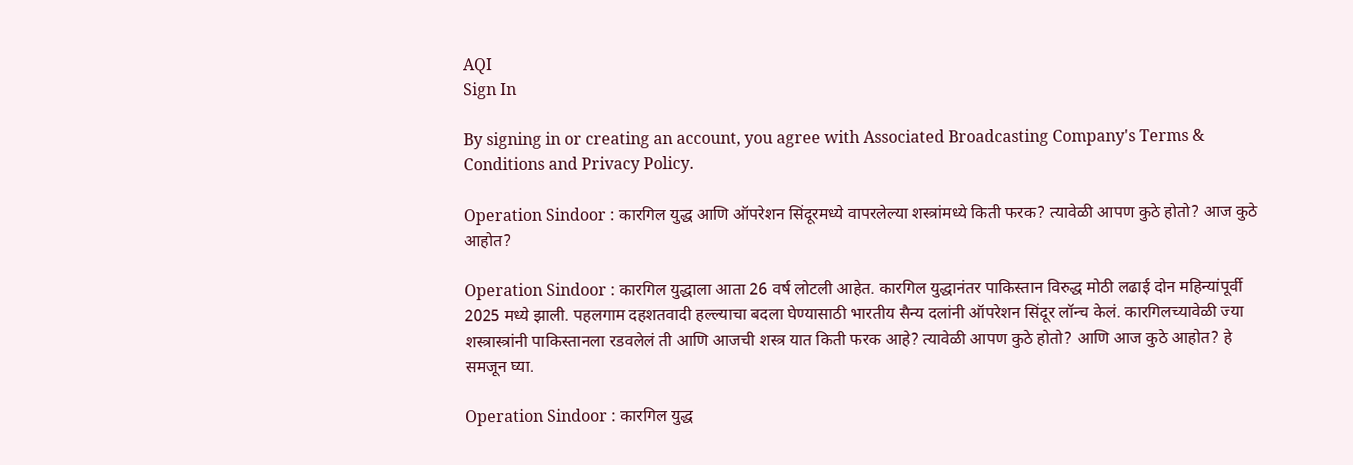AQI
Sign In

By signing in or creating an account, you agree with Associated Broadcasting Company's Terms & Conditions and Privacy Policy.

Operation Sindoor : कारगिल युद्ध आणि ऑपरेशन सिंदूरमध्ये वापरलेल्या शस्त्रांमध्ये किती फरक? त्यावेळी आपण कुठे होतो? आज कुठे आहोत?

Operation Sindoor : कारगिल युद्धाला आता 26 वर्ष लोटली आहेत. कारगिल युद्धानंतर पाकिस्तान विरुद्ध मोठी लढाई दोन महिन्यांपूर्वी 2025 मध्ये झाली. पहलगाम दहशतवादी हल्ल्याचा बदला घेण्यासाठी भारतीय सैन्य दलांनी ऑपरेशन सिंदूर लॉन्च केलं. कारगिलच्यावेळी ज्या शस्त्रास्त्रांनी पाकिस्तानला रडवलेलं ती आणि आजची शस्त्र यात किती फरक आहे? त्यावेळी आपण कुठे होतो? आणि आज कुठे आहोत? हे समजून घ्या.

Operation Sindoor : कारगिल युद्ध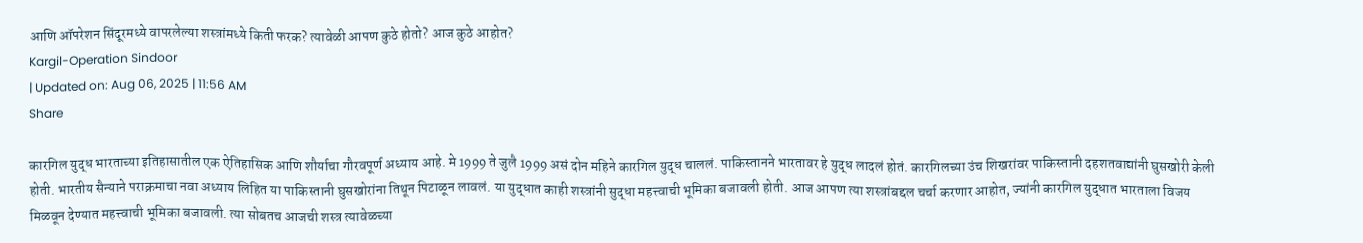आणि ऑपरेशन सिंदूरमध्ये वापरलेल्या शस्त्रांमध्ये किती फरक? त्यावेळी आपण कुठे होतो? आज कुठे आहोत?
Kargil-Operation Sindoor
| Updated on: Aug 06, 2025 | 11:56 AM
Share

कारगिल युद्ध भारताच्या इतिहासातील एक ऐतिहासिक आणि शौर्याचा गौरवपूर्ण अध्याय आहे. मे 1999 ते जुलै 1999 असं दोन महिने कारगिल युद्ध चाललं. पाकिस्तानने भारतावर हे युद्ध लादलं होतं. कारगिलच्या उंच शिखरांवर पाकिस्तानी दहशतवाद्यांनी घुसखोरी केली होती. भारतीय सैन्याने पराक्रमाचा नवा अध्याय लिहित या पाकिस्तानी घुसखोरांना तिथून पिटाळून लावलं. या युद्धात काही शस्त्रांनी सुद्धा महत्त्वाची भूमिका बजावली होती. आज आपण त्या शस्त्रांबद्दल चर्चा करणार आहोत, ज्यांनी कारगिल युद्धात भारताला विजय मिळवून देण्यात महत्त्वाची भूमिका बजावली. त्या सोबतच आजची शस्त्र त्यावेळच्या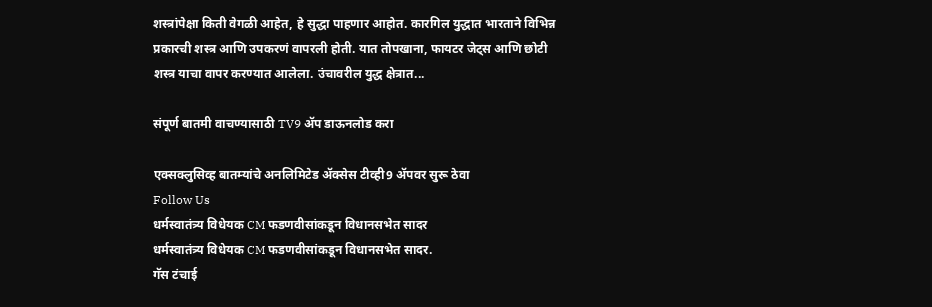शस्त्रांपेक्षा किती वेगळी आहेत, हे सुद्धा पाहणार आहोत. कारगिल युद्धात भारताने विभिन्न प्रकारची शस्त्र आणि उपकरणं वापरली होती. यात तोपखाना, फायटर जेट्स आणि छोटी शस्त्र याचा वापर करण्यात आलेला. उंचावरील युद्ध क्षेत्रात...

संपूर्ण बातमी वाचण्यासाठी TV9 अ‍ॅप डाऊनलोड करा

एक्सक्लुसिव्ह बातम्यांचे अनलिमिटेड अ‍ॅक्सेस टीव्ही9 अ‍ॅपवर सुरू ठेवा
Follow Us
धर्मस्वातंत्र्य विधेयक CM फडणवीसांकडून विधानसभेत सादर
धर्मस्वातंत्र्य विधेयक CM फडणवीसांकडून विधानसभेत सादर.
गॅस टंचाई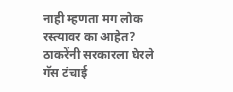नाही म्हणता मग लोक रस्त्यावर का आहेत? ठाकरेंनी सरकारला घेरले
गॅस टंचाई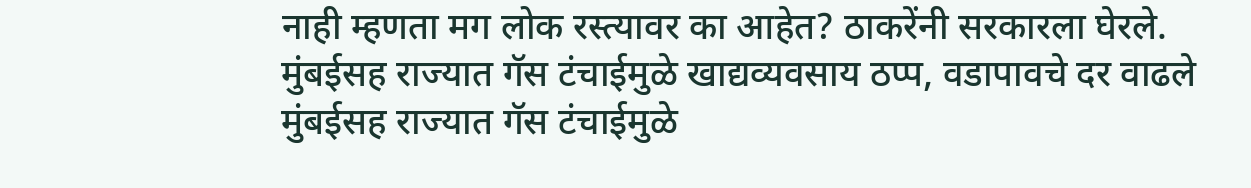नाही म्हणता मग लोक रस्त्यावर का आहेत? ठाकरेंनी सरकारला घेरले.
मुंबईसह राज्यात गॅस टंचाईमुळे खाद्यव्यवसाय ठप्प, वडापावचे दर वाढले
मुंबईसह राज्यात गॅस टंचाईमुळे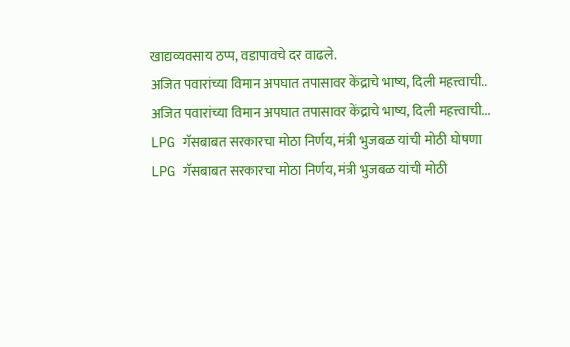खाद्यव्यवसाय ठप्प, वडापावचे दर वाढले.
अजित पवारांच्या विमान अपघात तपासावर केंद्राचे भाष्य, दिली महत्त्वाची..
अजित पवारांच्या विमान अपघात तपासावर केंद्राचे भाष्य, दिली महत्त्वाची...
LPG गॅसबाबत सरकारचा मोठा निर्णय, मंत्री भुजबळ यांची मोठी घोषणा
LPG गॅसबाबत सरकारचा मोठा निर्णय, मंत्री भुजबळ यांची मोठी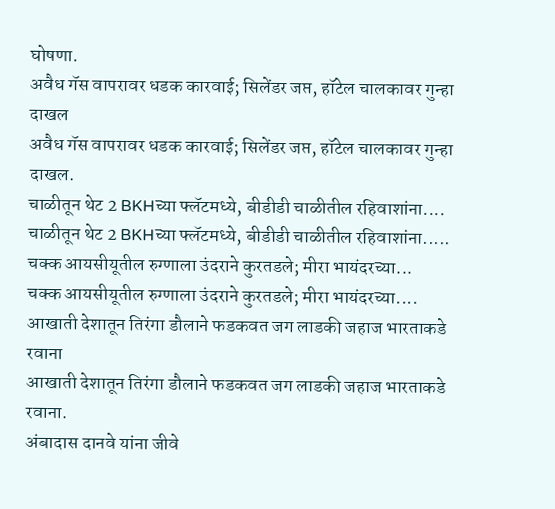घोषणा.
अवैध गॅस वापरावर धडक कारवाई; सिलेंडर जप्त, हॉटेल चालकावर गुन्हा दाखल
अवैध गॅस वापरावर धडक कारवाई; सिलेंडर जप्त, हॉटेल चालकावर गुन्हा दाखल.
चाळीतून थेट 2 BKHच्या फ्लॅटमध्ये, बीडीडी चाळीतील रहिवाशांना....
चाळीतून थेट 2 BKHच्या फ्लॅटमध्ये, बीडीडी चाळीतील रहिवाशांना.....
चक्क आयसीयूतील रुग्णाला उंदराने कुरतडले; मीरा भायंदरच्या...
चक्क आयसीयूतील रुग्णाला उंदराने कुरतडले; मीरा भायंदरच्या....
आखाती देशातून तिरंगा डौलाने फडकवत जग लाडकी जहाज भारताकडे रवाना
आखाती देशातून तिरंगा डौलाने फडकवत जग लाडकी जहाज भारताकडे रवाना.
अंबादास दानवे यांना जीवे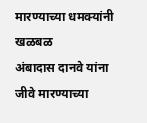मारण्याच्या धमक्यांनी खळबळ
अंबादास दानवे यांना जीवे मारण्याच्या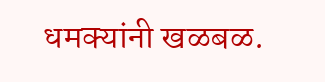धमक्यांनी खळबळ.